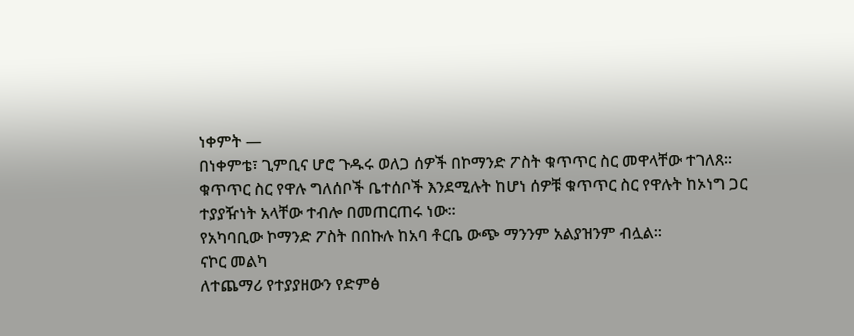ነቀምት —
በነቀምቴ፣ ጊምቢና ሆሮ ጉዱሩ ወለጋ ሰዎች በኮማንድ ፖስት ቁጥጥር ስር መዋላቸው ተገለጸ፡፡
ቁጥጥር ስር የዋሉ ግለሰቦች ቤተሰቦች እንደሚሉት ከሆነ ሰዎቹ ቁጥጥር ስር የዋሉት ከኦነግ ጋር ተያያዥነት አላቸው ተብሎ በመጠርጠሩ ነው፡፡
የአካባቢው ኮማንድ ፖስት በበኩሉ ከአባ ቶርቤ ውጭ ማንንም አልያዝንም ብሏል፡፡
ናኮር መልካ
ለተጨማሪ የተያያዘውን የድምፅ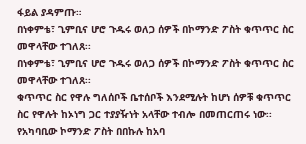ፋይል ያዳምጡ።
በነቀምቴ፣ ጊምቢና ሆሮ ጉዱሩ ወለጋ ሰዎች በኮማንድ ፖስት ቁጥጥር ስር መዋላቸው ተገለጸ፡፡
በነቀምቴ፣ ጊምቢና ሆሮ ጉዱሩ ወለጋ ሰዎች በኮማንድ ፖስት ቁጥጥር ስር መዋላቸው ተገለጸ፡፡
ቁጥጥር ስር የዋሉ ግለሰቦች ቤተሰቦች እንደሚሉት ከሆነ ሰዎቹ ቁጥጥር ስር የዋሉት ከኦነግ ጋር ተያያዥነት አላቸው ተብሎ በመጠርጠሩ ነው፡፡
የአካባቢው ኮማንድ ፖስት በበኩሉ ከአባ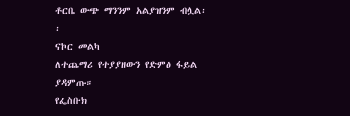ቶርቤ ውጭ ማንንም አልያዝንም ብሏል፡፡
ናኮር መልካ
ለተጨማሪ የተያያዘውን የድምፅ ፋይል ያዳምጡ።
የፌስቡክ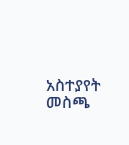አስተያየት መስጫ